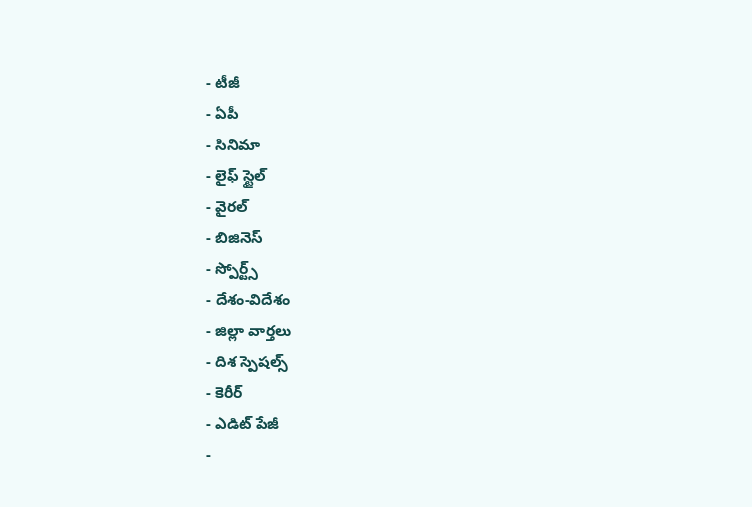- టీజీ
- ఏపీ
- సినిమా
- లైఫ్ స్టైల్
- వైరల్
- బిజినెస్
- స్పోర్ట్స్
- దేశం-విదేశం
- జిల్లా వార్తలు
- దిశ స్పెషల్స్
- కెరీర్
- ఎడిట్ పేజీ
-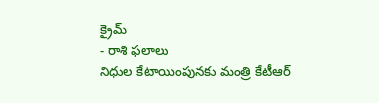క్రైమ్
- రాశి ఫలాలు
నిధుల కేటాయింపునకు మంత్రి కేటీఆర్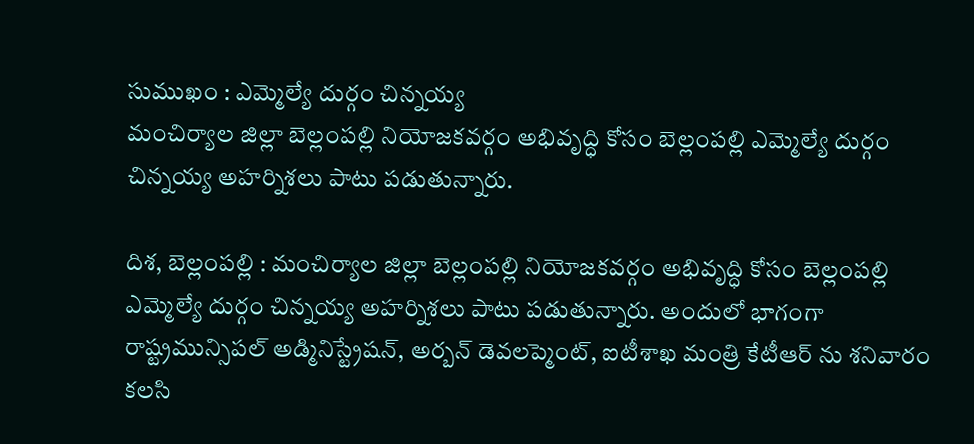సుముఖం : ఎమ్మెల్యే దుర్గం చిన్నయ్య
మంచిర్యాల జిల్లా బెల్లంపల్లి నియోజకవర్గం అభివృద్ధి కోసం బెల్లంపల్లి ఎమ్మెల్యే దుర్గం చిన్నయ్య అహర్నిశలు పాటు పడుతున్నారు.

దిశ, బెల్లంపల్లి : మంచిర్యాల జిల్లా బెల్లంపల్లి నియోజకవర్గం అభివృద్ధి కోసం బెల్లంపల్లి ఎమ్మెల్యే దుర్గం చిన్నయ్య అహర్నిశలు పాటు పడుతున్నారు. అందులో భాగంగా రాష్ట్రమున్సిపల్ అడ్మినిస్ట్రేషన్, అర్బన్ డెవలప్మెంట్, ఐటీశాఖ మంత్రి కేటీఆర్ ను శనివారం కలసి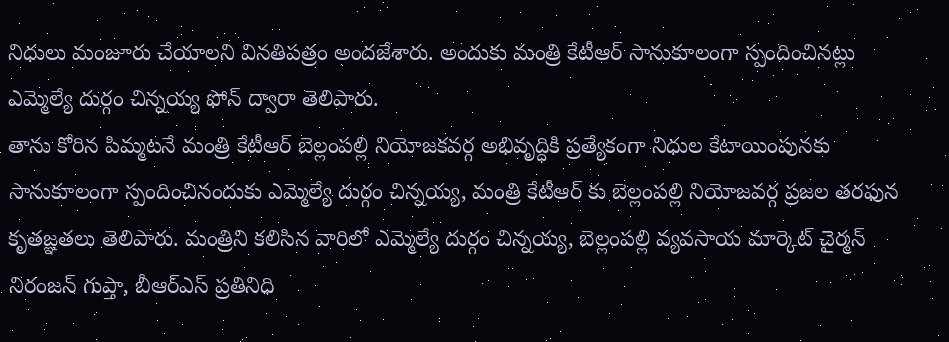నిధులు మంజూరు చేయాలని వినతిపత్రం అందజేశారు. అందుకు మంత్రి కేటీఆర్ సానుకూలంగా స్పందించినట్లు ఎమ్మెల్యే దుర్గం చిన్నయ్య ఫోన్ ద్వారా తెలిపారు.
తాను కోరిన పిమ్మటనే మంత్రి కేటీఆర్ బెల్లంపల్లి నియోజకవర్గ అభివృద్ధికి ప్రత్యేకంగా నిధుల కేటాయింపునకు సానుకూలంగా స్పందించినందుకు ఎమ్మెల్యే దుర్గం చిన్నయ్య, మంత్రి కేటీఆర్ కు బెల్లంపల్లి నియోజవర్గ ప్రజల తరఫున కృతజ్ఞతలు తెలిపారు. మంత్రిని కలిసిన వారిలో ఎమ్మెల్యే దుర్గం చిన్నయ్య, బెల్లంపల్లి వ్యవసాయ మార్కెట్ చైర్మన్ నిరంజన్ గుప్తా, బీఆర్ఎస్ ప్రతినిధి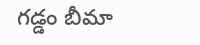గడ్డం బీమా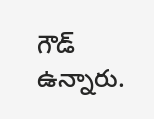గౌడ్ ఉన్నారు.